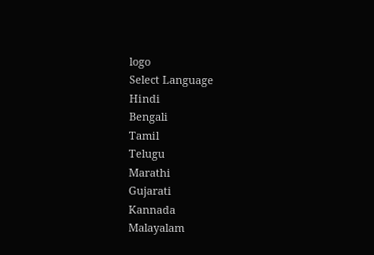logo
Select Language
Hindi
Bengali
Tamil
Telugu
Marathi
Gujarati
Kannada
Malayalam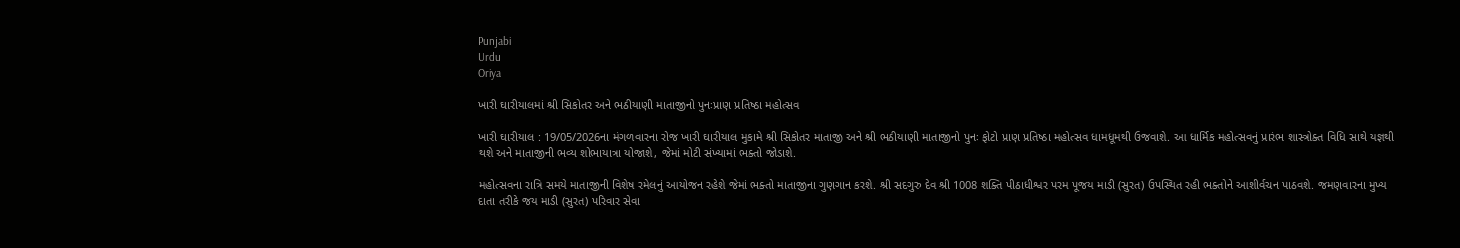Punjabi
Urdu
Oriya

ખારી ઘારીયાલમાં શ્રી સિકોતર અને ભઠીયાણી માતાજીનો પુનઃપ્રાણ પ્રતિષ્ઠા મહોત્સવ

ખારી ઘારીયાલ : 19/05/2026ના મંગળવારના રોજ ખારી ઘારીયાલ મુકામે શ્રી સિકોતર માતાજી અને શ્રી ભઠીયાણી માતાજીનો પુનઃ ફોટો પ્રાણ પ્રતિષ્ઠા મહોત્સવ ધામધૂમથી ઉજવાશે. આ ધાર્મિક મહોત્સવનું પ્રારંભ શાસ્ત્રોક્ત વિધિ સાથે યજ્ઞથી થશે અને માતાજીની ભવ્ય શોભાયાત્રા યોજાશે, જેમાં મોટી સંખ્યામાં ભક્તો જોડાશે.

મહોત્સવના રાત્રિ સમયે માતાજીની વિશેષ રમેલનું આયોજન રહેશે જેમાં ભક્તો માતાજીના ગુણગાન કરશે. શ્રી સદગુરુ દેવ શ્રી 1008 શક્તિ પીઠાધીશ્વર પરમ પૂજય માડી (સુરત) ઉપસ્થિત રહી ભક્તોને આશીર્વચન પાઠવશે. જમણવારના મુખ્ય દાતા તરીકે જય માડી (સુરત) પરિવાર સેવા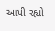આપી રહ્યો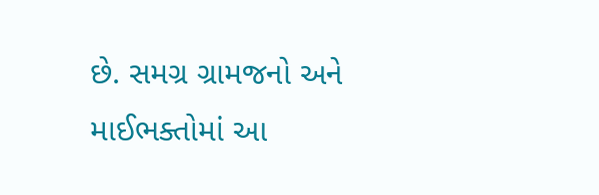છે. સમગ્ર ગ્રામજનો અને માઈભક્તોમાં આ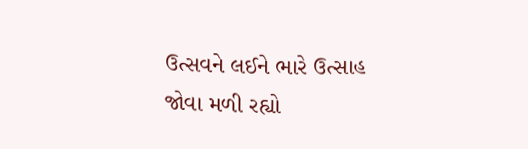ઉત્સવને લઈને ભારે ઉત્સાહ જોવા મળી રહ્યો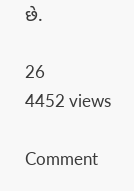છે.

26
4452 views

Comment